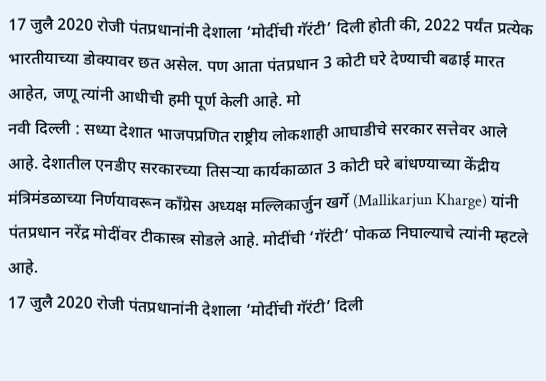17 जुलै 2020 रोजी पंतप्रधानांनी देशाला ‘मोदींची गॅरंटी’ दिली होती की, 2022 पर्यंत प्रत्येक भारतीयाच्या डोक्यावर छत असेल. पण आता पंतप्रधान 3 कोटी घरे देण्याची बढाई मारत आहेत, जणू त्यांनी आधीची हमी पूर्ण केली आहे. मो
नवी दिल्ली : सध्या देशात भाजपप्रणित राष्ट्रीय लोकशाही आघाडीचे सरकार सत्तेवर आले आहे. देशातील एनडीए सरकारच्या तिसऱ्या कार्यकाळात 3 कोटी घरे बांधण्याच्या केंद्रीय मंत्रिमंडळाच्या निर्णयावरून काँग्रेस अध्यक्ष मल्लिकार्जुन खर्गे (Mallikarjun Kharge) यांनी पंतप्रधान नरेंद्र मोदींवर टीकास्त्र सोडले आहे. मोदींची ‘गॅरंटी’ पोकळ निघाल्याचे त्यांनी म्हटले आहे.
17 जुलै 2020 रोजी पंतप्रधानांनी देशाला ‘मोदींची गॅरंटी’ दिली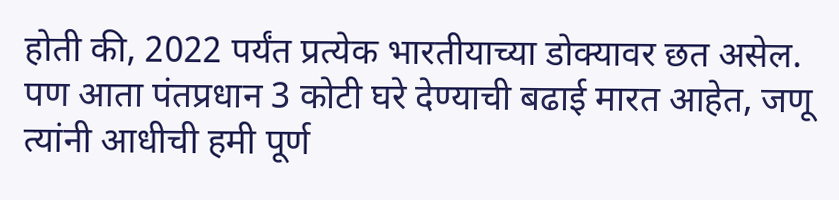होती की, 2022 पर्यंत प्रत्येक भारतीयाच्या डोक्यावर छत असेल. पण आता पंतप्रधान 3 कोटी घरे देण्याची बढाई मारत आहेत, जणू त्यांनी आधीची हमी पूर्ण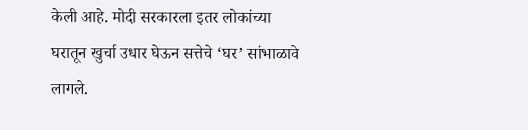केली आहे. मोदी सरकारला इतर लोकांच्या घरातून खुर्चा उधार घेऊन सत्तेचे ‘घर’ सांभाळावे लागले.